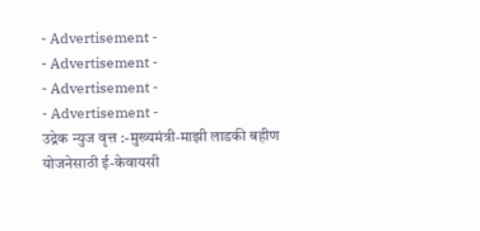- Advertisement -
- Advertisement -
- Advertisement -
- Advertisement -
उद्रेक न्युज वृत्त :-मुख्यमंत्री-माझी लाडकी बहीण
योजनेसाठी ई-केवायसी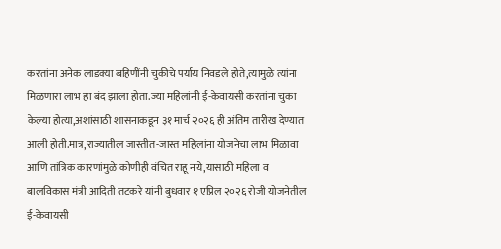करतांना अनेक लाडक्या बहिणींनी चुकीचे पर्याय निवडले होते,त्यामुळे त्यांना मिळणारा लाभ हा बंद झाला होता.ज्या महिलांनी ई-केवायसी करतांना चुका केल्या होत्या,अशांसाठी शासनाकडून ३१ मार्च २०२६ ही अंतिम तारीख देण्यात आली होती.मात्र,राज्यातील जास्तीत-जास्त महिलांना योजनेचा लाभ मिळावा आणि तांत्रिक कारणांमुळे कोणीही वंचित राहू नये,यासाठी महिला व बालविकास मंत्री आदिती तटकरे यांनी बुधवार १ एप्रिल २०२६ रोजी योजनेतील ई-केवायसी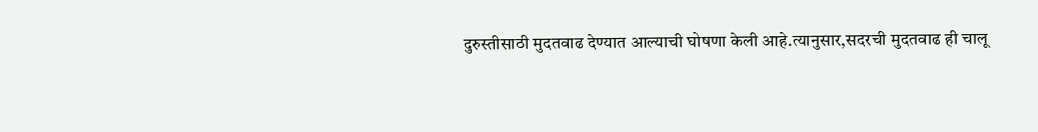दुरुस्तीसाठी मुदतवाढ देण्यात आल्याची घोषणा केली आहे.त्यानुसार,सदरची मुदतवाढ ही चालू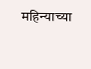महिन्याच्या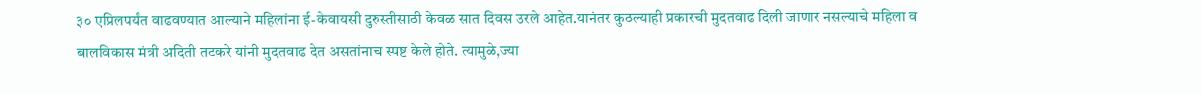३० एप्रिलपर्यंत वाढवण्यात आल्याने महिलांना ई-केवायसी दुरुस्तीसाठी केवळ सात दिवस उरले आहेत.यानंतर कुठल्याही प्रकारची मुदतवाढ दिली जाणार नसल्याचे महिला व बालविकास मंत्री अदिती तटकरे यांनी मुदतवाढ देत असतांनाच स्पष्ट केले होते. त्यामुळे,ज्या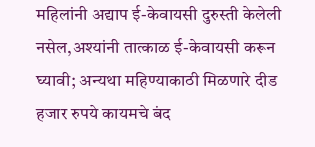महिलांनी अद्याप ई-केवायसी दुरुस्ती केलेली नसेल,अश्यांनी तात्काळ ई-केवायसी करून घ्यावी; अन्यथा महिण्याकाठी मिळणारे दीड हजार रुपये कायमचे बंद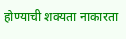होण्याची शक्यता नाकारता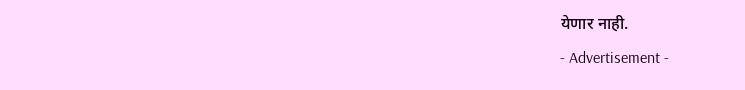येणार नाही.
- Advertisement -